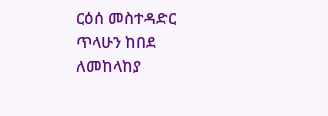ርዕሰ መስተዳድር ጥላሁን ከበደ ለመከላከያ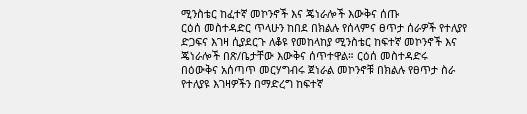ሚንስቴር ከፈተኛ መኮንኖች እና ጄነራሎች እውቅና ሰጡ
ርዕሰ መስተዳድር ጥላሁን ከበደ በክልሉ የሰላምና ፀጥታ ሰራዎች የተለያየ ድጋፍና እገዛ ሲያደርጉ ለቆዩ የመከላከያ ሚንስቴር ከፍተኛ መኮንኖች እና ጄነራሎች በጽ/ቤታቸው እውቅና ሰጥተዋል። ርዕሰ መስተዳድሩ በዕውቅና አሰጣጥ መርሃግብሩ ጀነራል መኮንኖቹ በክልሉ የፀጥታ ስራ የተለያዩ እገዛዎችን በማድረግ ከፍተኛ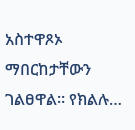አስተዋጾኦ ማበርከታቸውን ገልፀዋል። የክልሉ…